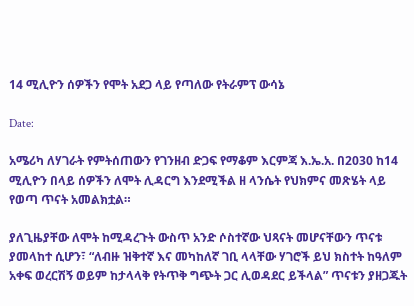14 ሚሊዮን ሰዎችን የሞት አደጋ ላይ የጣለው የትራምፕ ውሳኔ

Date:

አሜሪካ ለሃገራት የምትሰጠውን የገንዘብ ድጋፍ የማቆም እርምጃ እ.ኤ.አ. በ2030 ከ14 ሚሊዮን በላይ ሰዎችን ለሞት ሊዳርግ እንደሚችል ዘ ላንሴት የህክምና መጽሄት ላይ የወጣ ጥናት አመልክቷል።

ያለጊዜያቸው ለሞት ከሚዳረጉት ውስጥ አንድ ሶስተኛው ህጻናት መሆናቸውን ጥናቱ ያመላከተ ሲሆን፣ “ለብዙ ዝቅተኛ እና መካከለኛ ገቢ ላላቸው ሃገሮች ይህ ክስተት ከዓለም አቀፍ ወረርሽኝ ወይም ከታላላቅ የትጥቅ ግጭት ጋር ሊወዳደር ይችላል” ጥናቱን ያዘጋጁት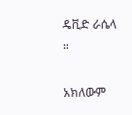ዴቪድ ራሴላ ።

አክለውም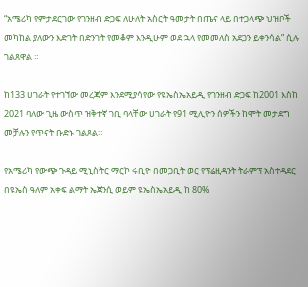“አሜሪካ የምታደርገው የገንዘብ ድጋፍ ለሁለት አስርት ዓመታት በጤና ላይ በተጋላጭ ህዝቦች መካከል ያለውን እድገት በድንገት የመቆም እንዲሁም ወደ ኋላ የመመለስ አደጋን ይቀንሳል” ሲሉ ገልጸዋል ።

ከ133 ሀገራት የተገኘው መረጃም እንደሚያሳየው የዩኤስኤአይዲ የገንዘብ ድጋፍ ከ2001 እስከ 2021 ባለው ጊዜ ውስጥ ዝቅተኛ ገቢ ባላቸው ሀገራት የ91 ሚሊዮን ሰዎችን ከሞት መታደግ መቻሉን የጥናት ቡድኑ ገልጾል።

የአሜሪካ የውጭ ጉዳይ ሚኒስትር ማርኮ ሩቢዮ በመጋቢት ወር የፕሬዚዳንት ትራምፕ አስተዳደር በዩኤስ ዓለም አቀፍ ልማት ኤጀንሲ ወይም ዩኤስኤአይዲ ከ 80%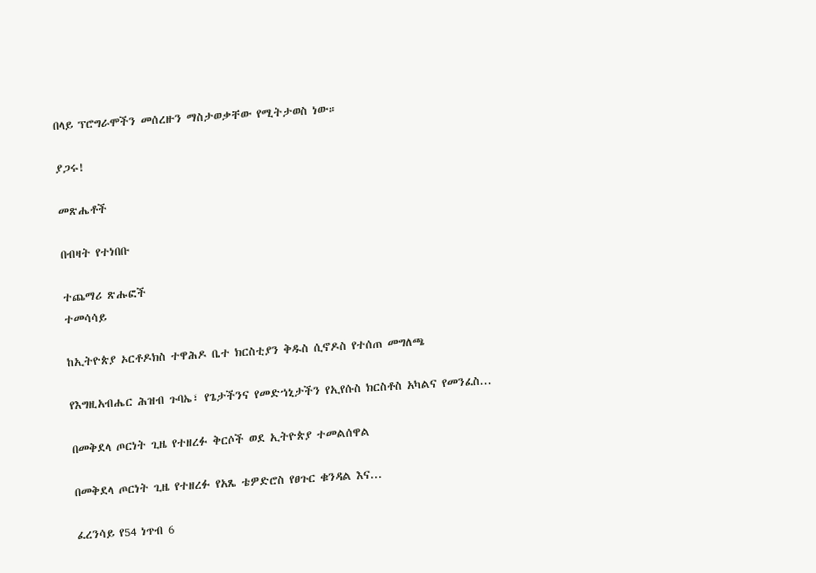በላይ ፕሮግራሞችን መሰረዙን ማስታወቃቸው የሚትታወስ ነው።

ያጋሩ!

መጽሔቶች

በብዛት የተነበቡ

ተጨማሪ ጽሑፎች
ተመሳሳይ

ከኢትዮጵያ ኦርቶዶክስ ተዋሕዶ ቤተ ክርስቲያን ቅዱስ ሲኖዶስ የተሰጠ መግለጫ

የእግዚአብሔር ሕዝብ ጉባኤ፣ የጌታችንና የመድኀኒታችን የኢየሱስ ክርስቶስ አካልና የመንፈስ...

በመቅደላ ጦርነት ጊዜ የተዘረፉ ቅርሶች ወደ ኢትዮጵያ ተመልሰዋል

በመቅደላ ጦርነት ጊዜ የተዘረፉ የአጼ ቴዎድሮስ የፀጉር ቁንዳል እና...

ፈረንሳይ የ54 ነጥብ 6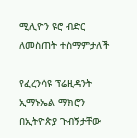ሚሊዮን ዩሮ ብድር ለመስጠት ተስማምታለች

የፈረንሳዩ ፕሬዚዳንት ኢማኑኤል ማክሮን በኢትዮጵያ ጉብኝታቸው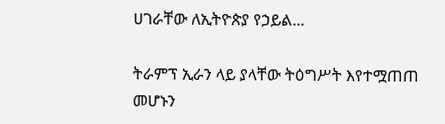ሀገራቸው ለኢትዮጵያ የኃይል...

ትራምፕ ኢራን ላይ ያላቸው ትዕግሥት እየተሟጠጠ መሆኑን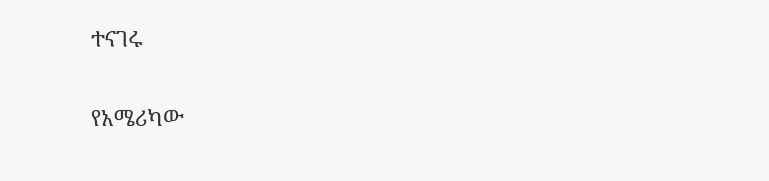ተናገሩ

የአሜሪካው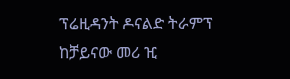ፕሬዚዳንት ዶናልድ ትራምፕ ከቻይናው መሪ ዢ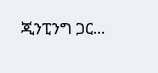ጂንፒንግ ጋር...